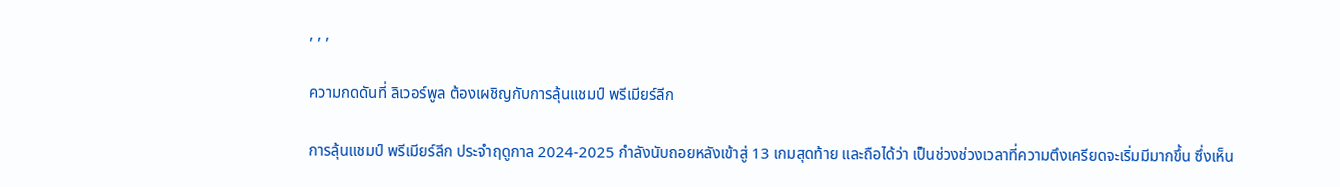, , ,

ความกดดันที่ ลิเวอร์พูล ต้องเผชิญกับการลุ้นแชมป์ พรีเมียร์ลีก

การลุ้นแชมป์ พรีเมียร์ลีก ประจำฤดูกาล 2024-2025 กำลังนับถอยหลังเข้าสู่ 13 เกมสุดท้าย และถือได้ว่า เป็นช่วงช่วงเวลาที่ความตึงเครียดจะเริ่มมีมากขึ้น ซึ่งเห็น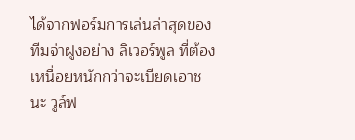ได้จากฟอร์มการเล่นล่าสุดของทีมจ่าฝูงอย่าง ลิเวอร์พูล ที่ต้องเหนื่อยหนักกว่าจะเบียดเอาชนะ วูล์ฟ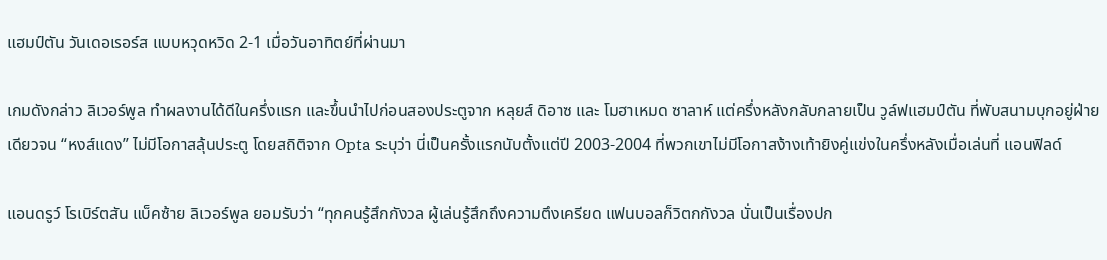แฮมป์ตัน วันเดอเรอร์ส แบบหวุดหวิด 2-1 เมื่อวันอาทิตย์ที่ผ่านมา

เกมดังกล่าว ลิเวอร์พูล ทำผลงานได้ดีในครึ่งแรก และขึ้นนำไปก่อนสองประตูจาก หลุยส์ ดิอาซ และ โมฮาเหมด ซาลาห์ แต่ครึ่งหลังกลับกลายเป็น วูล์ฟแฮมป์ตัน ที่พับสนามบุกอยู่ฝ่ายเดียวจน “หงส์แดง” ไม่มีโอกาสลุ้นประตู โดยสถิติจาก Opta ระบุว่า นี่เป็นครั้งแรกนับตั้งแต่ปี 2003-2004 ที่พวกเขาไม่มีโอกาสง้างเท้ายิงคู่แข่งในครึ่งหลังเมื่อเล่นที่ แอนฟิลด์

แอนดรูว์ โรเบิร์ตสัน แบ็คซ้าย ลิเวอร์พูล ยอมรับว่า “ทุกคนรู้สึกกังวล ผู้เล่นรู้สึกถึงความตึงเครียด แฟนบอลก็วิตกกังวล นั่นเป็นเรื่องปก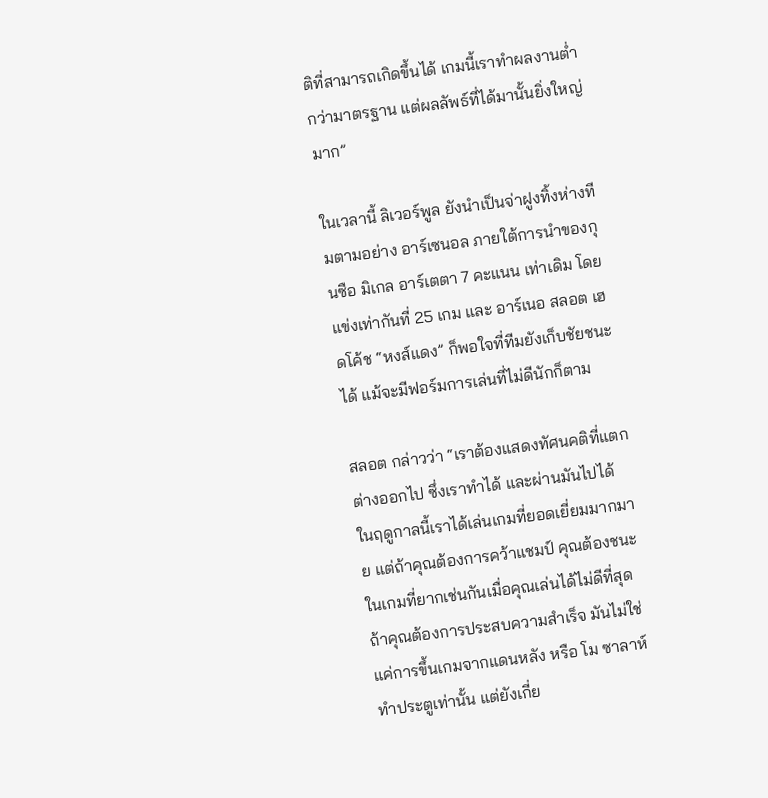ติที่สามารถเกิดขึ้นได้ เกมนี้เราทำผลงานต่ำกว่ามาตรฐาน แต่ผลลัพธ์ที่ได้มานั้นยิ่งใหญ่มาก”

ในเวลานี้ ลิเวอร์พูล ยังนำเป็นจ่าฝูงทิ้งห่างทีมตามอย่าง อาร์เซนอล ภายใต้การนำของกุนซือ มิเกล อาร์เตตา 7 คะแนน เท่าเดิม โดยแข่งเท่ากันที่ 25 เกม และ อาร์เนอ สลอต เฮดโค้ช “หงส์แดง” ก็พอใจที่ทีมยังเก็บชัยชนะได้ แม้จะมีฟอร์มการเล่นที่ไม่ดีนักก็ตาม

สลอต กล่าวว่า “เราต้องแสดงทัศนคติที่แตกต่างออกไป ซึ่งเราทำได้ และผ่านมันไปได้ ในฤดูกาลนี้เราได้เล่นเกมที่ยอดเยี่ยมมากมาย แต่ถ้าคุณต้องการคว้าแชมป์ คุณต้องชนะในเกมที่ยากเช่นกันเมื่อคุณเล่นได้ไม่ดีที่สุด ถ้าคุณต้องการประสบความสำเร็จ มันไม่ใช่แค่การขึ้นเกมจากแดนหลัง หรือ โม ซาลาห์ ทำประตูเท่านั้น แต่ยังเกี่ย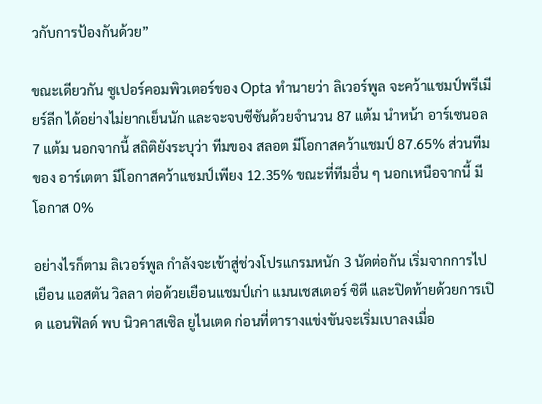วกับการป้องกันด้วย”

ขณะเดียวกัน ซูเปอร์คอมพิวเตอร์ของ Opta ทำนายว่า ลิเวอร์พูล จะคว้าแชมป์พรีเมียร์ลีก ได้อย่างไม่ยากเย็นนัก และจะจบซีซันด้วยจำนวน 87 แต้ม นำหน้า อาร์เซนอล 7 แต้ม นอกจากนี้ สถิติยังระบุว่า ทีมของ สลอต มีโอกาสคว้าแชมป์ 87.65% ส่วนทีมของ อาร์เตตา มีโอกาสคว้าแชมป์เพียง 12.35% ขณะที่ทีมอื่น ๆ นอกเหนือจากนี้ มีโอกาส 0%

อย่างไรก็ตาม ลิเวอร์พูล กำลังจะเข้าสู่ช่วงโปรแกรมหนัก 3 นัดต่อกัน เริ่มจากการไปเยือน แอสตัน วิลลา ต่อด้วยเยือนแชมป์เก่า แมนเชสเตอร์ ซิตี และปิดท้ายด้วยการเปิด แอนฟิลด์ พบ นิวคาสเซิล ยูไนเตด ก่อนที่ตารางแข่งขันจะเริ่มเบาลงเมื่อ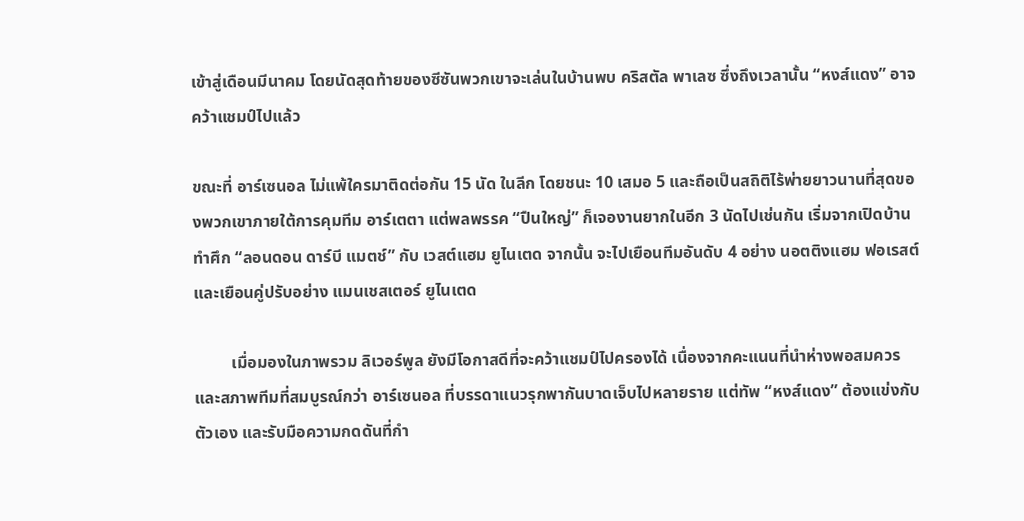เข้าสู่เดือนมีนาคม โดยนัดสุดท้ายของซีซันพวกเขาจะเล่นในบ้านพบ คริสตัล พาเลซ ซึ่งถึงเวลานั้น “หงส์แดง” อาจคว้าแชมป์ไปแล้ว

ขณะที่ อาร์เซนอล ไม่แพ้ใครมาติดต่อกัน 15 นัด ในลีก โดยชนะ 10 เสมอ 5 และถือเป็นสถิติไร้พ่ายยาวนานที่สุดของพวกเขาภายใต้การคุมทีม อาร์เตตา แต่พลพรรค “ปืนใหญ่” ก็เจองานยากในอีก 3 นัดไปเช่นกัน เริ่มจากเปิดบ้านทำศึก “ลอนดอน ดาร์บี แมตช์” กับ เวสต์แฮม ยูไนเตด จากนั้น จะไปเยือนทีมอันดับ 4 อย่าง นอตติงแฮม ฟอเรสต์ และเยือนคู่ปรับอย่าง แมนเชสเตอร์ ยูไนเตด

         เมื่อมองในภาพรวม ลิเวอร์พูล ยังมีโอกาสดีที่จะคว้าแชมป์ไปครองได้ เนื่องจากคะแนนที่นำห่างพอสมควร และสภาพทีมที่สมบูรณ์กว่า อาร์เซนอล ที่บรรดาแนวรุกพากันบาดเจ็บไปหลายราย แต่ทัพ “หงส์แดง” ต้องแข่งกับตัวเอง และรับมือความกดดันที่กำ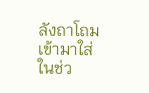ลังถาโถมเข้ามาใส่ในช่ว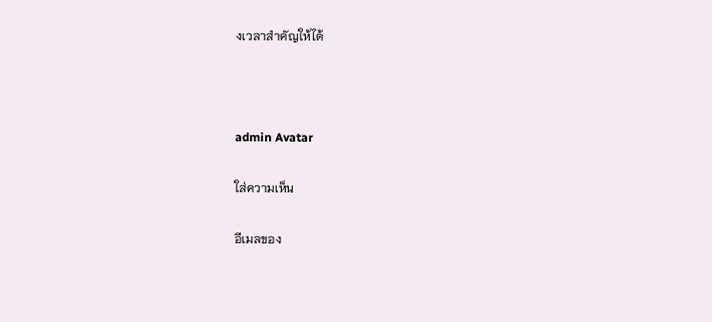งเวลาสำคัญให้ได้



admin Avatar

ใส่ความเห็น

อีเมลของ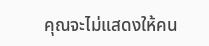คุณจะไม่แสดงให้คน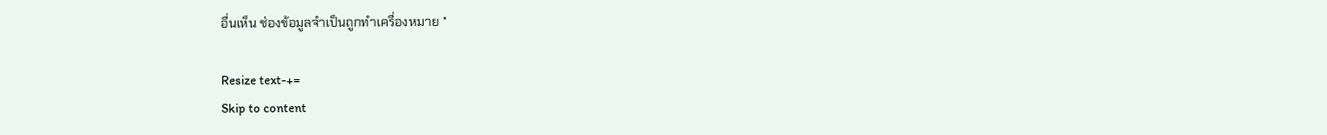อื่นเห็น ช่องข้อมูลจำเป็นถูกทำเครื่องหมาย *

Resize text-+=
Skip to content